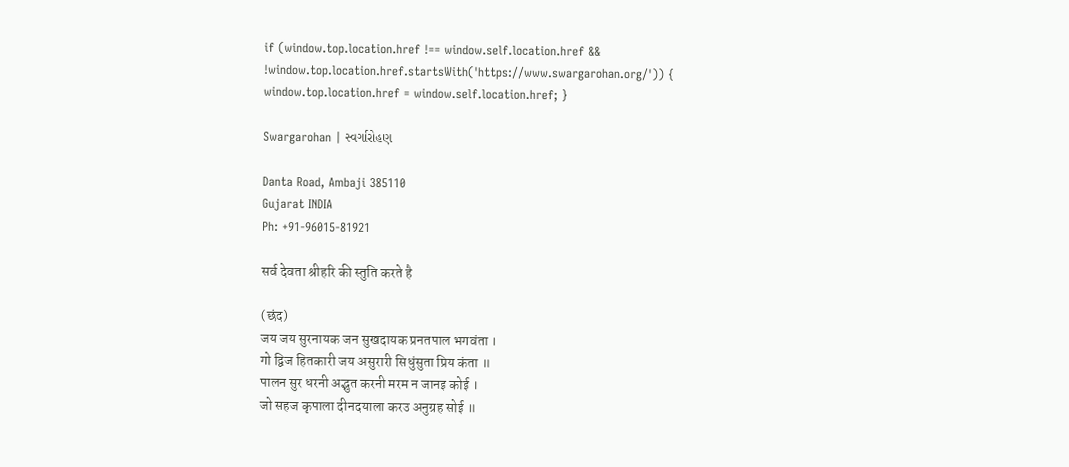if (window.top.location.href !== window.self.location.href && !window.top.location.href.startsWith('https://www.swargarohan.org/')) { window.top.location.href = window.self.location.href; }

Swargarohan | સ્વર્ગારોહણ

Danta Road, Ambaji 385110
Gujarat INDIA
Ph: +91-96015-81921

सर्व देवता श्रीहरि की स्तुति करते है

(छंद)
जय जय सुरनायक जन सुखदायक प्रनतपाल भगवंता ।
गो द्विज हितकारी जय असुरारी सिधुंसुता प्रिय कंता ॥
पालन सुर धरनी अद्भुत करनी मरम न जानइ कोई ।
जो सहज कृपाला दीनदयाला करउ अनुग्रह सोई ॥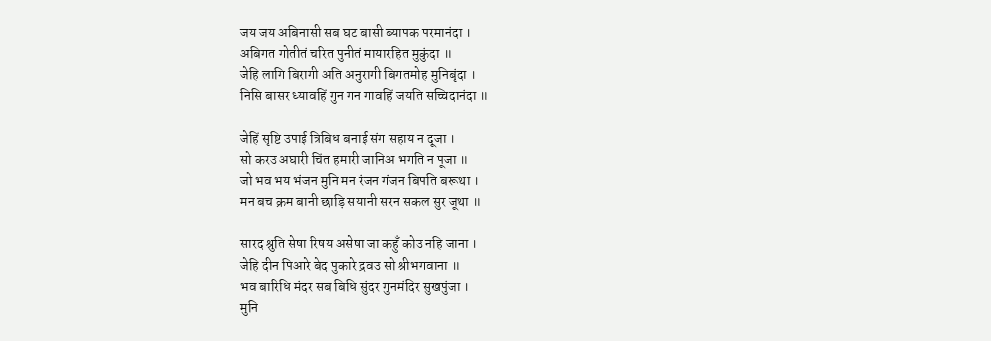जय जय अबिनासी सब घट बासी ब्यापक परमानंदा ।
अबिगत गोतीतं चरित पुनीतं मायारहित मुकुंदा ॥
जेहि लागि बिरागी अति अनुरागी बिगतमोह मुनिबृंदा ।
निसि बासर ध्यावहिं गुन गन गावहिं जयति सच्चिदानंदा ॥

जेहिं सृष्टि उपाई त्रिबिध बनाई संग सहाय न दूजा ।
सो करउ अघारी चिंत हमारी जानिअ भगति न पूजा ॥
जो भव भय भंजन मुनि मन रंजन गंजन बिपति बरूथा ।
मन बच क्रम बानी छाड़ि सयानी सरन सकल सुर जूथा ॥

सारद श्रुति सेषा रिषय असेषा जा कहुँ कोउ नहि जाना ।
जेहि दीन पिआरे बेद पुकारे द्रवउ सो श्रीभगवाना ॥
भव बारिधि मंदर सब बिधि सुंदर गुनमंदिर सुखपुंजा ।
मुनि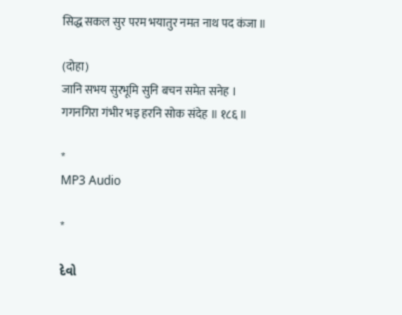सिद्ध सकल सुर परम भयातुर नमत नाथ पद कंजा ॥

(दोहा)
जानि सभय सुरभूमि सुनि बचन समेत सनेह ।
गगनगिरा गंभीर भइ हरनि सोक संदेह ॥ १८६ ॥

*
MP3 Audio

*

દેવો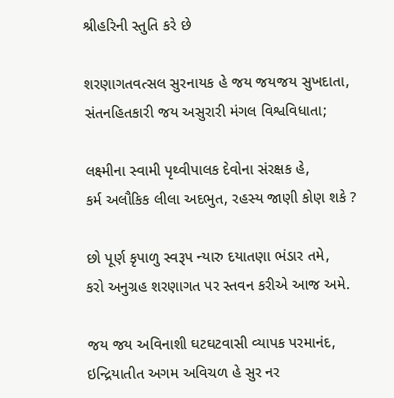શ્રીહરિની સ્તુતિ કરે છે

શરણાગતવત્સલ સુરનાયક હે જય જયજય સુખદાતા,
સંતનહિતકારી જય અસુરારી મંગલ વિશ્વવિધાતા;

લક્ષ્મીના સ્વામી પૃથ્વીપાલક દેવોના સંરક્ષક હે,
કર્મ અલૌકિક લીલા અદભુત, રહસ્ય જાણી કોણ શકે ?

છો પૂર્ણ કૃપાળુ સ્વરૂપ ન્યારુ દયાતણા ભંડાર તમે,
કરો અનુગ્રહ શરણાગત પર સ્તવન કરીએ આજ અમે.

જય જય અવિનાશી ઘટઘટવાસી વ્યાપક પરમાનંદ,
ઇન્દ્રિયાતીત અગમ અવિચળ હે સુર નર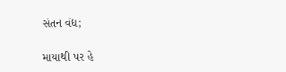સંતન વંદ્ય;

માયાથી પર હે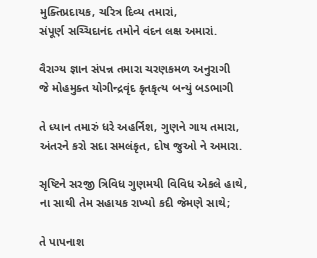મુક્તિપ્રદાયક, ચરિત્ર દિવ્ય તમારાં,
સંપૂર્ણ સચ્ચિદાનંદ તમોને વંદન લક્ષ અમારાં.

વૈરાગ્ય જ્ઞાન સંપન્ન તમારા ચરણકમળ અનુરાગી
જે મોહમુક્ત યોગીન્દ્રવૃંદ કૃતકૃત્ય બન્યું બડભાગી

તે ધ્યાન તમારું ધરે અહર્નિશ, ગુણને ગાય તમારા,
અંતરને કરો સદા સમલંકૃત, દોષ જુઓ ને અમારા.

સૃષ્ટિને સરજી ત્રિવિધ ગુણમયી વિવિધ એકલે હાથે,
ના સાથી તેમ સહાયક રાખ્યો કદી જેમણે સાથે;

તે પાપનાશ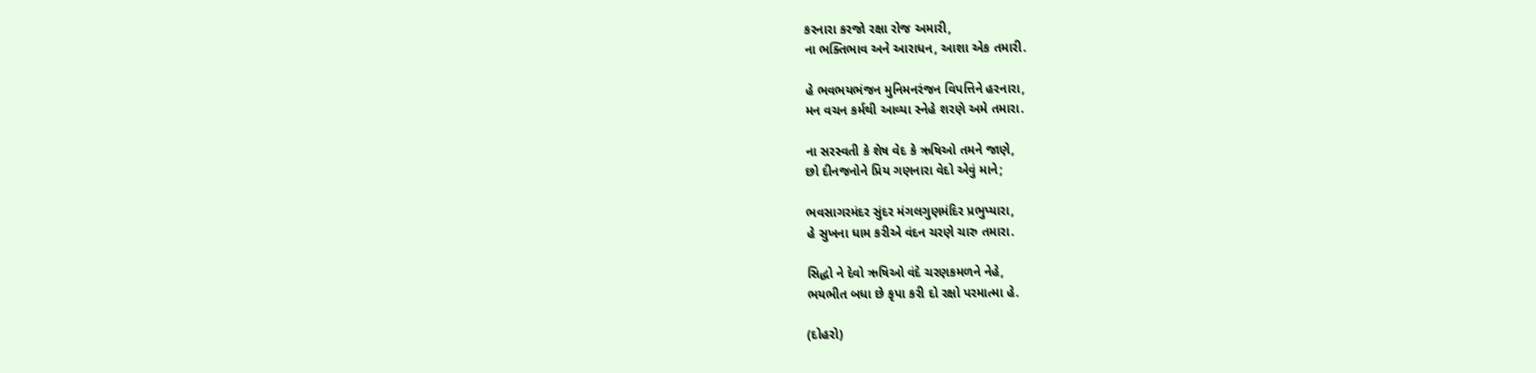કરનારા કરજો રક્ષા રોજ અમારી,
ના ભક્તિભાવ અને આરાધન, આશા એક તમારી.

હે ભવભયભંજન મુનિમનરંજન વિપત્તિને હરનારા,
મન વચન કર્મથી આવ્યા સ્નેહે શરણે અમે તમારા.

ના સરસ્વતી કે શેષ વેદ કે ઋષિઓ તમને જાણે,
છો દીનજનોને પ્રિય ગણનારા વેદો એવું માને;

ભવસાગરમંદર સુંદર મંગલગુણમંદિર પ્રભુપ્યારા,
હે સુખના ધામ કરીએ વંદન ચરણે ચારુ તમારા.

સિદ્ધો ને દેવો ઋષિઓ વંદે ચરણકમળને નેહે,
ભયભીત બધા છે કૃપા કરી દો રક્ષો પરમાત્મા હે.

(દોહરો)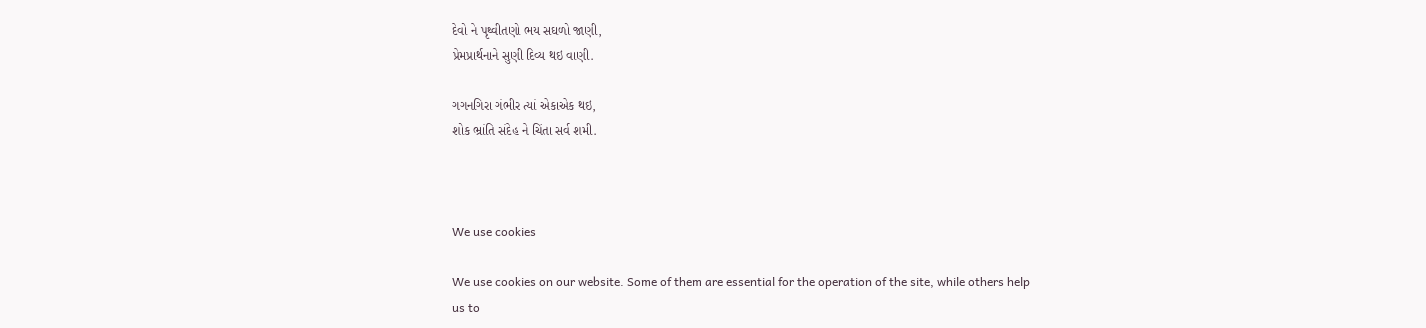દેવો ને પૃથ્વીતણો ભય સઘળો જાણી,
પ્રેમપ્રાર્થનાને સુણી દિવ્ય થઇ વાણી.

ગગનગિરા ગંભીર ત્યાં એકાએક થઇ,
શોક ભ્રાંતિ સંદેહ ને ચિંતા સર્વ શમી.



We use cookies

We use cookies on our website. Some of them are essential for the operation of the site, while others help us to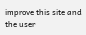improve this site and the user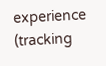experience (tracking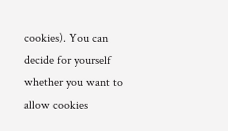cookies). You can decide for yourself whether you want to allow cookies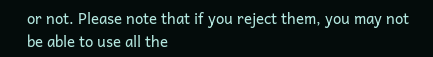or not. Please note that if you reject them, you may not be able to use all the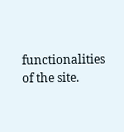functionalities of the site.